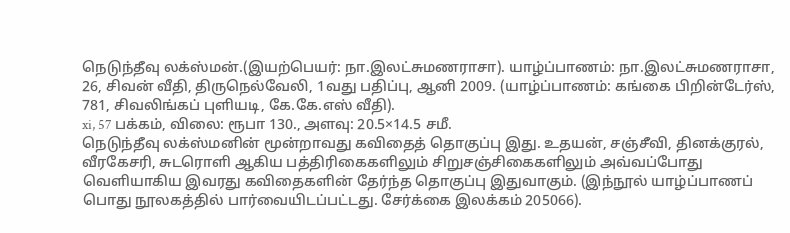நெடுந்தீவு லக்ஸ்மன்.(இயற்பெயர்: நா.இலட்சுமணராசா). யாழ்ப்பாணம்: நா.இலட்சுமணராசா, 26, சிவன் வீதி, திருநெல்வேலி, 1வது பதிப்பு, ஆனி 2009. (யாழ்ப்பாணம்: கங்கை பிறின்டேர்ஸ், 781, சிவலிங்கப் புளியடி, கே.கே.எஸ் வீதி).
xi, 57 பக்கம், விலை: ரூபா 130., அளவு: 20.5×14.5 சமீ.
நெடுந்தீவு லக்ஸ்மனின் மூன்றாவது கவிதைத் தொகுப்பு இது. உதயன், சஞ்சீவி, தினக்குரல், வீரகேசரி, சுடரொளி ஆகிய பத்திரிகைகளிலும் சிறுசஞ்சிகைகளிலும் அவ்வப்போது வெளியாகிய இவரது கவிதைகளின் தேர்ந்த தொகுப்பு இதுவாகும். (இந்நூல் யாழ்ப்பாணப் பொது நூலகத்தில் பார்வையிடப்பட்டது. சேர்க்கை இலக்கம் 205066).